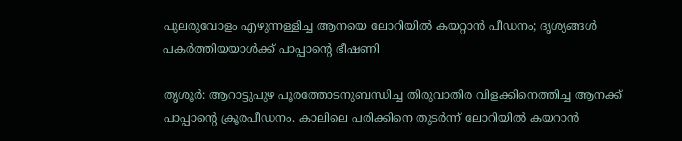പുലരുവോളം എഴുന്നള്ളിച്ച ആനയെ ലോറിയിൽ കയറ്റാൻ പീഡനം; ദൃശ്യങ്ങൾ പകർത്തിയയാൾക്ക് പാപ്പാന്‍റെ ഭീഷണി

തൃശൂർ: ആറാട്ടുപുഴ പൂരത്തോടനുബന്ധിച്ച തിരുവാതിര വിളക്കിനെത്തിച്ച ആനക്ക് പാപ്പാന്റെ ക്രൂരപീഡനം. കാലിലെ പരിക്കിനെ തുടർന്ന് ലോറിയിൽ ക‍യറാൻ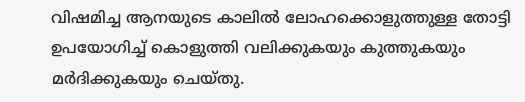വിഷമിച്ച ആനയുടെ കാലിൽ ലോഹക്കൊളുത്തുള്ള തോട്ടി ഉപയോഗിച്ച് കൊളുത്തി വലിക്കുകയും കുത്തുകയും മർദിക്കുകയും ചെയ്തു.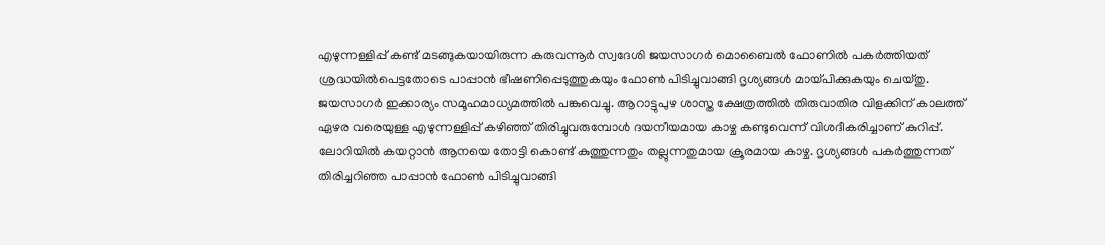എഴുന്നള്ളിപ്പ് കണ്ട് മടങ്ങുകയായിരുന്ന കരുവന്നൂർ സ്വദേശി ജയസാഗർ മൊബൈൽ ഫോണിൽ പകർത്തിയത് ശ്രദ്ധയിൽപെട്ടതോടെ പാപ്പാൻ ഭീഷണിപ്പെടുത്തുകയും ഫോൺ പിടിച്ചുവാങ്ങി ദൃശ്യങ്ങൾ മായ്പിക്കുകയും ചെയ്തു. ജയസാഗർ ഇക്കാര്യം സമൂഹമാധ്യമത്തിൽ പങ്കുവെച്ചു. ആറാട്ടുപുഴ ശാസ്ത ക്ഷേത്രത്തിൽ തിരുവാതിര വിളക്കിന് കാലത്ത് ഏഴര വരെയുള്ള എഴുന്നള്ളിപ്പ് കഴിഞ്ഞ് തിരിച്ചുവരുമ്പോൾ ദയനീയമായ കാഴ്ച കണ്ടുവെന്ന് വിശദീകരിച്ചാണ് കുറിപ്പ്. ലോറിയിൽ കയറ്റാൻ ആനയെ തോട്ടി കൊണ്ട് കുത്തുന്നതും തല്ലുന്നതുമായ ക്രൂരമായ കാഴ്ച. ദൃശ്യങ്ങൾ പകർത്തുന്നത് തിരിച്ചറിഞ്ഞ പാപ്പാൻ ഫോൺ പിടിച്ചുവാങ്ങി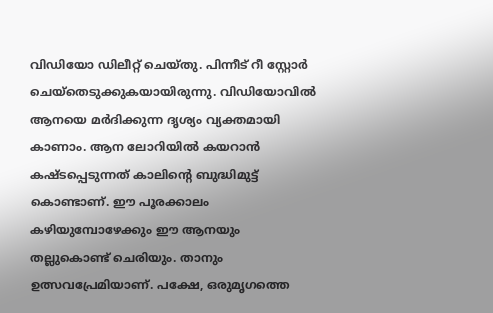വിഡിയോ ഡിലീറ്റ് ചെയ്തു. പിന്നീട് റീ സ്റ്റോർ ചെയ്തെടുക്കുകയായിരുന്നു. വിഡിയോവിൽ ആനയെ മർദിക്കുന്ന ദൃശ്യം വ്യക്തമായി കാണാം. ആന ലോറിയിൽ കയറാൻ കഷ്ടപ്പെടുന്നത് കാലിന്‍റെ ബുദ്ധിമുട്ട് കൊണ്ടാണ്. ഈ പൂരക്കാലം കഴിയുമ്പോഴേക്കും ഈ ആനയും തല്ലുകൊണ്ട് ചെരിയും. താനും ഉത്സവപ്രേമിയാണ്. പക്ഷേ, ഒരുമൃഗത്തെ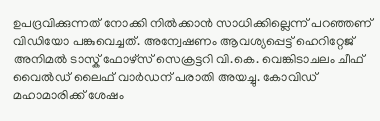ഉപദ്രവിക്കുന്നത് നോക്കി നിൽക്കാൻ സാധിക്കില്ലെന്ന് പറഞ്ഞണ് വിഡിയോ പങ്കുവെച്ചത്. അന്വേഷണം ആവശ്യപ്പെട്ട് ഹെറിറ്റേജ് അനിമൽ ടാസ്ക് ഫോഴ്സ് സെക്രട്ടറി വി.കെ. വെങ്കിടാചലം ചീഫ് വൈൽഡ് ലൈഫ് വാർഡന് പരാതി അയച്ചു. കോവിഡ് മഹാമാരിക്ക് ശേഷം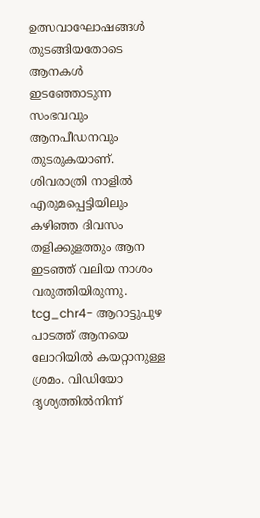ഉത്സവാഘോഷങ്ങൾ തുടങ്ങിയതോടെ ആനകൾ ഇടഞ്ഞോടുന്ന സംഭവവും ആനപീഡനവും തുടരുകയാണ്. ശിവരാത്രി നാളിൽ എരുമപ്പെട്ടിയിലും കഴിഞ്ഞ ദിവസം തളിക്കുളത്തും ആന ഇടഞ്ഞ് വലിയ നാശം വരുത്തിയിരുന്നു. tcg_chr4- ആറാട്ടുപുഴ പാടത്ത് ആനയെ ലോറിയിൽ കയറ്റാനുള്ള ശ്രമം. വിഡിയോ ദൃശ്യത്തിൽനിന്ന്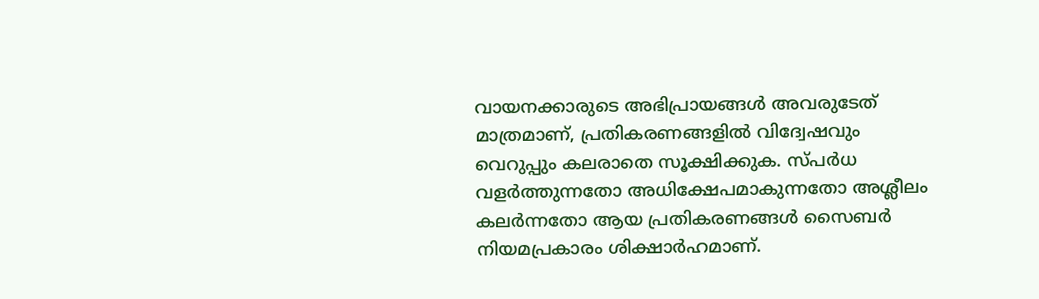വായനക്കാരുടെ അഭിപ്രായങ്ങള്‍ അവരുടേത് മാത്രമാണ്, പ്രതികരണങ്ങളിൽ വിദ്വേഷവും വെറുപ്പും കലരാതെ സൂക്ഷിക്കുക. സ്പർധ വളർത്തുന്നതോ അധിക്ഷേപമാകുന്നതോ അശ്ലീലം കലർന്നതോ ആയ പ്രതികരണങ്ങൾ സൈബർ നിയമപ്രകാരം ശിക്ഷാർഹമാണ്.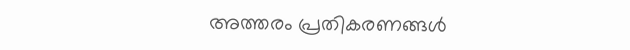അത്തരം പ്രതികരണങ്ങൾ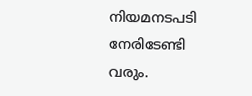നിയമനടപടി നേരിടേണ്ടി വരും.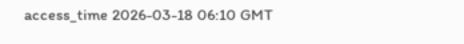access_time 2026-03-18 06:10 GMT